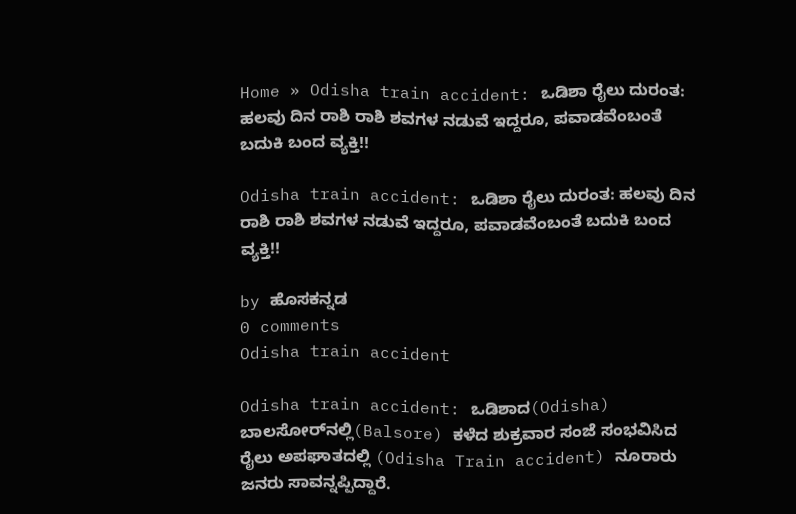Home » Odisha train accident: ಒಡಿಶಾ ರೈಲು ದುರಂತ: ಹಲವು ದಿನ ರಾಶಿ ರಾಶಿ ಶವಗಳ ನಡುವೆ ಇದ್ದರೂ, ಪವಾಡವೆಂಬಂತೆ ಬದುಕಿ ಬಂದ ವ್ಯಕ್ತಿ!!

Odisha train accident: ಒಡಿಶಾ ರೈಲು ದುರಂತ: ಹಲವು ದಿನ ರಾಶಿ ರಾಶಿ ಶವಗಳ ನಡುವೆ ಇದ್ದರೂ, ಪವಾಡವೆಂಬಂತೆ ಬದುಕಿ ಬಂದ ವ್ಯಕ್ತಿ!!

by ಹೊಸಕನ್ನಡ
0 comments
Odisha train accident

Odisha train accident: ಒಡಿಶಾದ(Odisha) ಬಾಲಸೋರ್‌ನಲ್ಲಿ(Balsore) ಕಳೆದ ಶುಕ್ರವಾರ ಸಂಜೆ ಸಂಭವಿಸಿದ ರೈಲು ಅಪಘಾತದಲ್ಲಿ (Odisha Train accident) ನೂರಾರು ಜನರು ಸಾವನ್ನಪ್ಪಿದ್ದಾರೆ.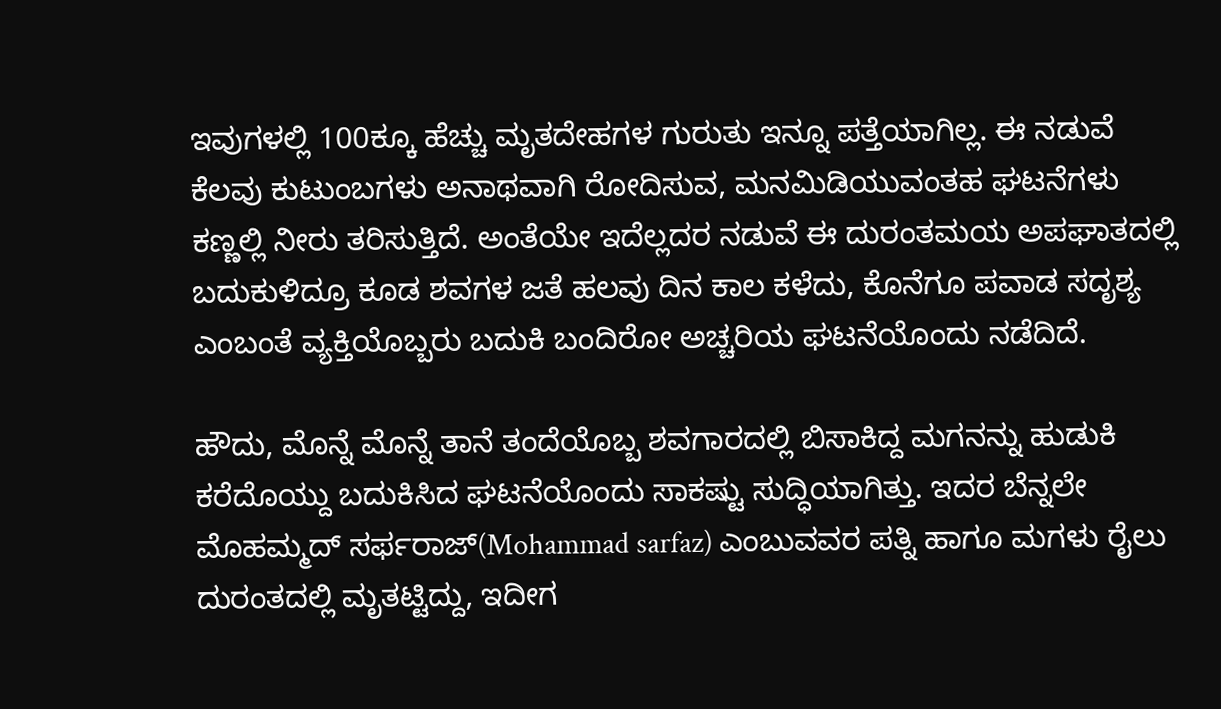ಇವುಗಳಲ್ಲಿ 100ಕ್ಕೂ ಹೆಚ್ಚು ಮೃತದೇಹಗಳ ಗುರುತು ಇನ್ನೂ ಪತ್ತೆಯಾಗಿಲ್ಲ. ಈ ನಡುವೆ ಕೆಲವು ಕುಟುಂಬಗಳು ಅನಾಥವಾಗಿ ರೋದಿಸುವ, ಮನಮಿಡಿಯುವಂತಹ ಘಟನೆಗಳು ಕಣ್ಣಲ್ಲಿ ನೀರು ತರಿಸುತ್ತಿದೆ. ಅಂತೆಯೇ ಇದೆಲ್ಲದರ ನಡುವೆ ಈ ದುರಂತಮಯ ಅಪಘಾತದಲ್ಲಿ ಬದುಕುಳಿದ್ರೂ ಕೂಡ ಶವಗಳ ಜತೆ ಹಲವು ದಿನ ಕಾಲ ಕಳೆದು, ಕೊನೆಗೂ ಪವಾಡ ಸದೃಶ್ಯ ಎಂಬಂತೆ ವ್ಯಕ್ತಿಯೊಬ್ಬರು ಬದುಕಿ ಬಂದಿರೋ ಅಚ್ಚರಿಯ ಘಟನೆಯೊಂದು ನಡೆದಿದೆ.

ಹೌದು, ಮೊನ್ನೆ ಮೊನ್ನೆ ತಾನೆ ತಂದೆಯೊಬ್ಬ ಶವಗಾರದಲ್ಲಿ ಬಿಸಾಕಿದ್ದ ಮಗನನ್ನು ಹುಡುಕಿ ಕರೆದೊಯ್ದು ಬದುಕಿಸಿದ ಘಟನೆಯೊಂದು ಸಾಕಷ್ಟು ಸುದ್ಧಿಯಾಗಿತ್ತು. ಇದರ ಬೆನ್ನಲೇ ಮೊಹಮ್ಮದ್ ಸರ್ಫರಾಜ್(Mohammad sarfaz) ಎಂಬುವವರ ಪತ್ನಿ ಹಾಗೂ ಮಗಳು ರೈಲು ದುರಂತದಲ್ಲಿ ಮೃತಟ್ಟಿದ್ದು, ಇದೀಗ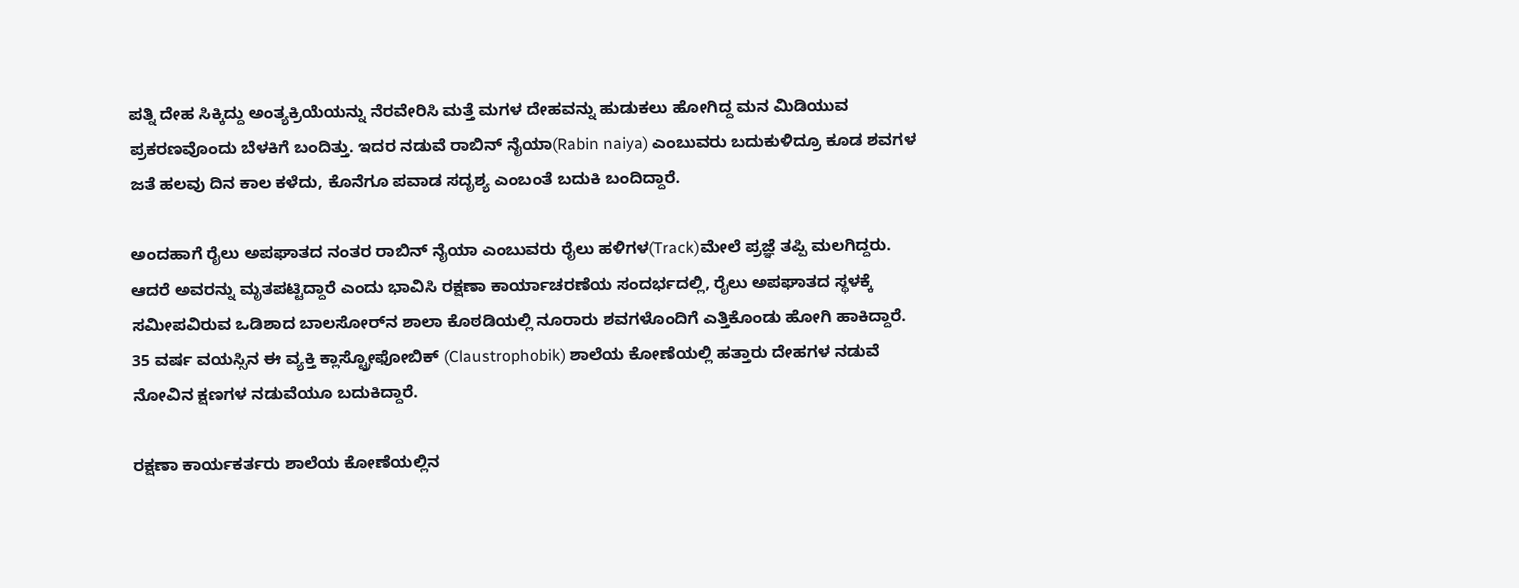ಪತ್ನಿ ದೇಹ ಸಿಕ್ಕಿದ್ದು ಅಂತ್ಯಕ್ರಿಯೆಯನ್ನು ನೆರವೇರಿಸಿ ಮತ್ತೆ ಮಗಳ ದೇಹವನ್ನು ಹುಡುಕಲು ಹೋಗಿದ್ದ ಮನ ಮಿಡಿಯುವ ಪ್ರಕರಣವೊಂದು ಬೆಳಕಿಗೆ ಬಂದಿತ್ತು. ಇದರ ನಡುವೆ ರಾಬಿನ್ ನೈಯಾ(Rabin naiya) ಎಂಬುವರು ಬದುಕುಳಿದ್ರೂ ಕೂಡ ಶವಗಳ ಜತೆ ಹಲವು ದಿನ ಕಾಲ ಕಳೆದು, ಕೊನೆಗೂ ಪವಾಡ ಸದೃಶ್ಯ ಎಂಬಂತೆ ಬದುಕಿ ಬಂದಿದ್ದಾರೆ.

ಅಂದಹಾಗೆ ರೈಲು ಅಪಘಾತದ ನಂತರ ರಾಬಿನ್ ನೈಯಾ ಎಂಬುವರು ರೈಲು ಹಳಿಗಳ(Track)ಮೇಲೆ ಪ್ರಜ್ಞೆ ತಪ್ಪಿ ಮಲಗಿದ್ದರು. ಆದರೆ ಅವರನ್ನು ಮೃತಪಟ್ಟಿದ್ದಾರೆ ಎಂದು ಭಾವಿಸಿ ರಕ್ಷಣಾ ಕಾರ್ಯಾಚರಣೆಯ ಸಂದರ್ಭದಲ್ಲಿ, ರೈಲು ಅಪಘಾತದ ಸ್ಥಳಕ್ಕೆ ಸಮೀಪವಿರುವ ಒಡಿಶಾದ ಬಾಲಸೋರ್‌ನ ಶಾಲಾ ಕೊಠಡಿಯಲ್ಲಿ ನೂರಾರು ಶವಗಳೊಂದಿಗೆ ಎತ್ತಿಕೊಂಡು ಹೋಗಿ ಹಾಕಿದ್ದಾರೆ. 35 ವರ್ಷ ವಯಸ್ಸಿನ ಈ ವ್ಯಕ್ತಿ ಕ್ಲಾಸ್ಟ್ರೋಫೋಬಿಕ್ (Claustrophobik) ಶಾಲೆಯ ಕೋಣೆಯಲ್ಲಿ ಹತ್ತಾರು ದೇಹಗಳ ನಡುವೆ ನೋವಿನ ಕ್ಷಣಗಳ ನಡುವೆಯೂ ಬದುಕಿದ್ದಾರೆ.

ರಕ್ಷಣಾ ಕಾರ್ಯಕರ್ತರು ಶಾಲೆಯ ಕೋಣೆಯಲ್ಲಿನ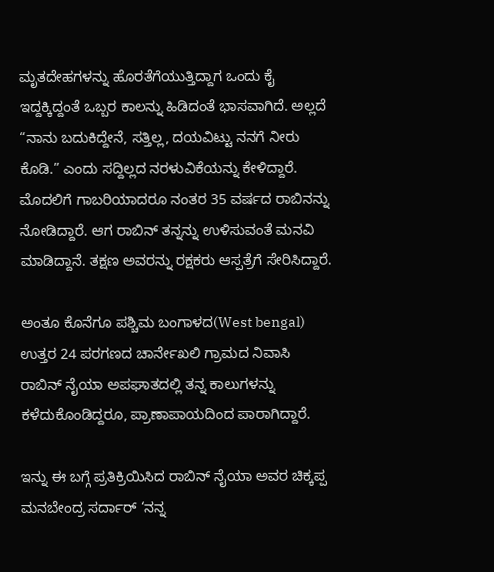ಮೃತದೇಹಗಳನ್ನು ಹೊರತೆಗೆಯುತ್ತಿದ್ದಾಗ ಒಂದು ಕೈ ಇದ್ದಕ್ಕಿದ್ದಂತೆ ಒಬ್ಬರ ಕಾಲನ್ನು ಹಿಡಿದಂತೆ ಭಾಸವಾಗಿದೆ. ಅಲ್ಲದೆ “ನಾನು ಬದುಕಿದ್ದೇನೆ, ಸತ್ತಿಲ್ಲ, ದಯವಿಟ್ಟು ನನಗೆ ನೀರು ಕೊಡಿ.” ಎಂದು ಸದ್ದಿಲ್ಲದ ನರಳುವಿಕೆಯನ್ನು ಕೇಳಿದ್ದಾರೆ. ಮೊದಲಿಗೆ ಗಾಬರಿಯಾದರೂ ನಂತರ 35 ವರ್ಷದ ರಾಬಿನನ್ನು ನೋಡಿದ್ದಾರೆ. ಆಗ ರಾಬಿನ್ ತನ್ನನ್ನು ಉಳಿಸುವಂತೆ ಮನವಿ ಮಾಡಿದ್ದಾನೆ. ತಕ್ಷಣ ಅವರನ್ನು ರಕ್ಷಕರು ಆಸ್ಪತ್ರೆಗೆ ಸೇರಿಸಿದ್ದಾರೆ.

ಅಂತೂ ಕೊನೆಗೂ ಪಶ್ಚಿಮ ಬಂಗಾಳದ(West bengal) ಉತ್ತರ 24 ಪರಗಣದ ಚಾರ್ನೇಖಲಿ ಗ್ರಾಮದ ನಿವಾಸಿ ರಾಬಿನ್ ನೈಯಾ ಅಪಘಾತದಲ್ಲಿ ತನ್ನ ಕಾಲುಗಳನ್ನು ಕಳೆದುಕೊಂಡಿದ್ದರೂ, ಪ್ರಾಣಾಪಾಯದಿಂದ ಪಾರಾಗಿದ್ದಾರೆ.

ಇನ್ನು ಈ ಬಗ್ಗೆ ಪ್ರತಿಕ್ರಿಯಿಸಿದ ರಾಬಿನ್‌ ನೈಯಾ ಅವರ ಚಿಕ್ಕಪ್ಪ ಮನಬೇಂದ್ರ ಸರ್ದಾರ್ ‘ನನ್ನ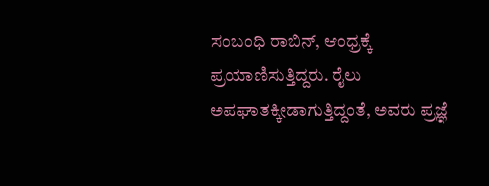ಸಂಬಂಧಿ ರಾಬಿನ್, ಆಂಧ್ರಕ್ಕೆ ಪ್ರಯಾಣಿಸುತ್ತಿದ್ದರು. ರೈಲು ಅಪಘಾತಕ್ಕೀಡಾಗುತ್ತಿದ್ದಂತೆ, ಅವರು ಪ್ರಜ್ಞೆ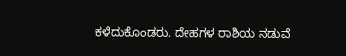ಕಳೆದುಕೊಂಡರು. ದೇಹಗಳ ರಾಶಿಯ ನಡುವೆ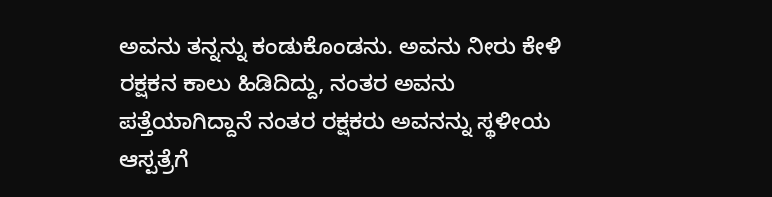ಅವನು ತನ್ನನ್ನು ಕಂಡುಕೊಂಡನು. ಅವನು ನೀರು ಕೇಳಿ ರಕ್ಷಕನ ಕಾಲು ಹಿಡಿದಿದ್ದು, ನಂತರ ಅವನು ಪತ್ತೆಯಾಗಿದ್ದಾನೆ ನಂತರ ರಕ್ಷಕರು ಅವನನ್ನು ಸ್ಥಳೀಯ ಆಸ್ಪತ್ರೆಗೆ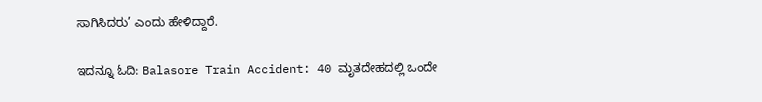ಸಾಗಿಸಿದರು’ ಎಂದು ಹೇಳಿದ್ದಾರೆ.

ಇದನ್ನೂ ಓದಿ: Balasore Train Accident: 40 ಮೃತದೇಹದಲ್ಲಿ ಒಂದೇ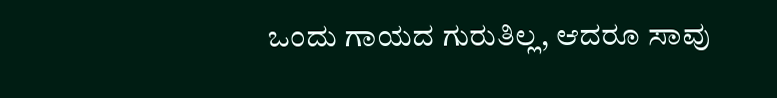ಒಂದು ಗಾಯದ ಗುರುತಿಲ್ಲ, ಆದರೂ ಸಾವು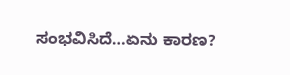ಸಂಭವಿಸಿದೆ…ಏನು ಕಾರಣ?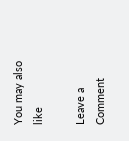You may also like

Leave a Comment